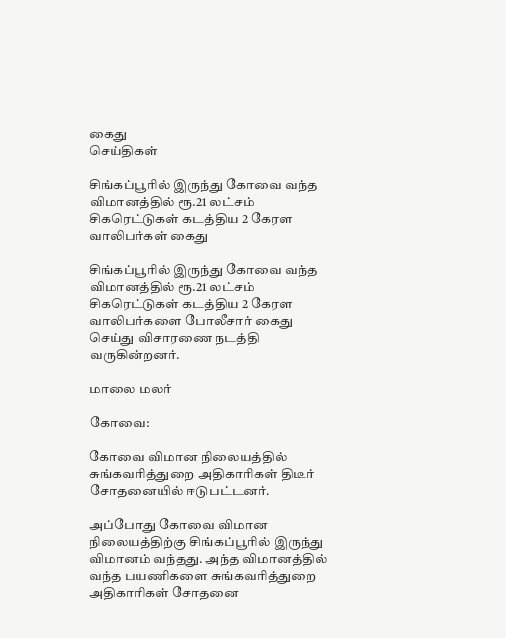கைது
செய்திகள்

சிங்கப்பூரில் இருந்து கோவை வந்த விமானத்தில் ரூ.21 லட்சம் சிகரெட்டுகள் கடத்திய 2 கேரள வாலிபர்கள் கைது

சிங்கப்பூரில் இருந்து கோவை வந்த விமானத்தில் ரூ.21 லட்சம் சிகரெட்டுகள் கடத்திய 2 கேரள வாலிபர்களை போலீசார் கைது செய்து விசாரணை நடத்தி வருகின்றனர்.

மாலை மலர்

கோவை:

கோவை விமான நிலையத்தில் சுங்கவரித்துறை அதிகாரிகள் திடீர் சோதனையில் ஈடுபட்டனர்.

அப்போது கோவை விமான நிலையத்திற்கு சிங்கப்பூரில் இருந்து விமானம் வந்தது. அந்த விமானத்தில் வந்த பயணிகளை சுங்கவரித்துறை அதிகாரிகள் சோதனை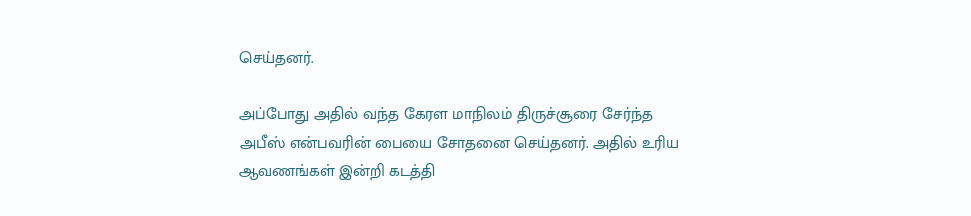செய்தனர்.

அப்போது அதில் வந்த கேரள மாநிலம் திருச்சூரை சேர்ந்த அபீஸ் என்பவரின் பையை சோதனை செய்தனர். அதில் உரிய ஆவணங்கள் இன்றி கடத்தி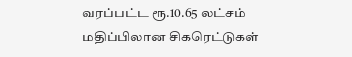வரப்பட்ட ரூ.10.65 லட்சம் மதிப்பிலான சிகரெட்டுகள்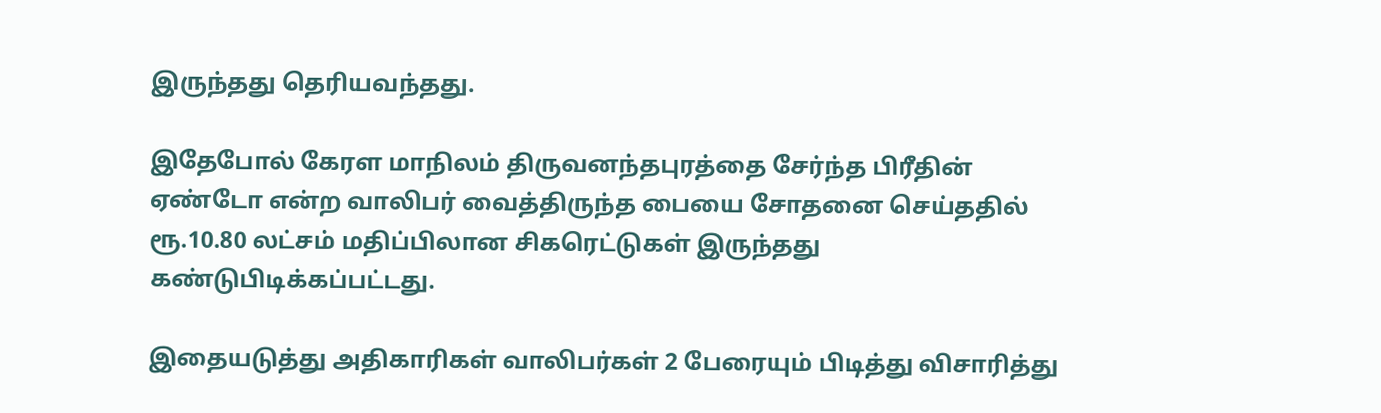இருந்தது தெரியவந்தது.

இதேபோல் கேரள மாநிலம் திருவனந்தபுரத்தை சேர்ந்த பிரீதின் ஏண்டோ என்ற வாலிபர் வைத்திருந்த பையை சோதனை செய்ததில் ரூ.10.80 லட்சம் மதிப்பிலான சிகரெட்டுகள் இருந்தது கண்டுபிடிக்கப்பட்டது.

இதையடுத்து அதிகாரிகள் வாலிபர்கள் 2 பேரையும் பிடித்து விசாரித்து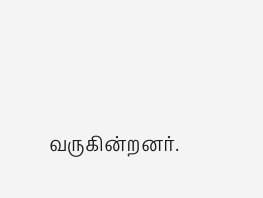வருகின்றனர்.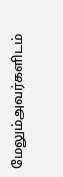மேலும்அவர்களிடம்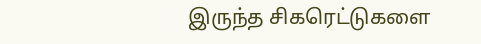இருந்த சிகரெட்டுகளை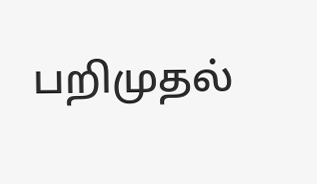பறிமுதல்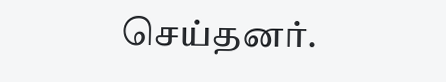செய்தனர்.